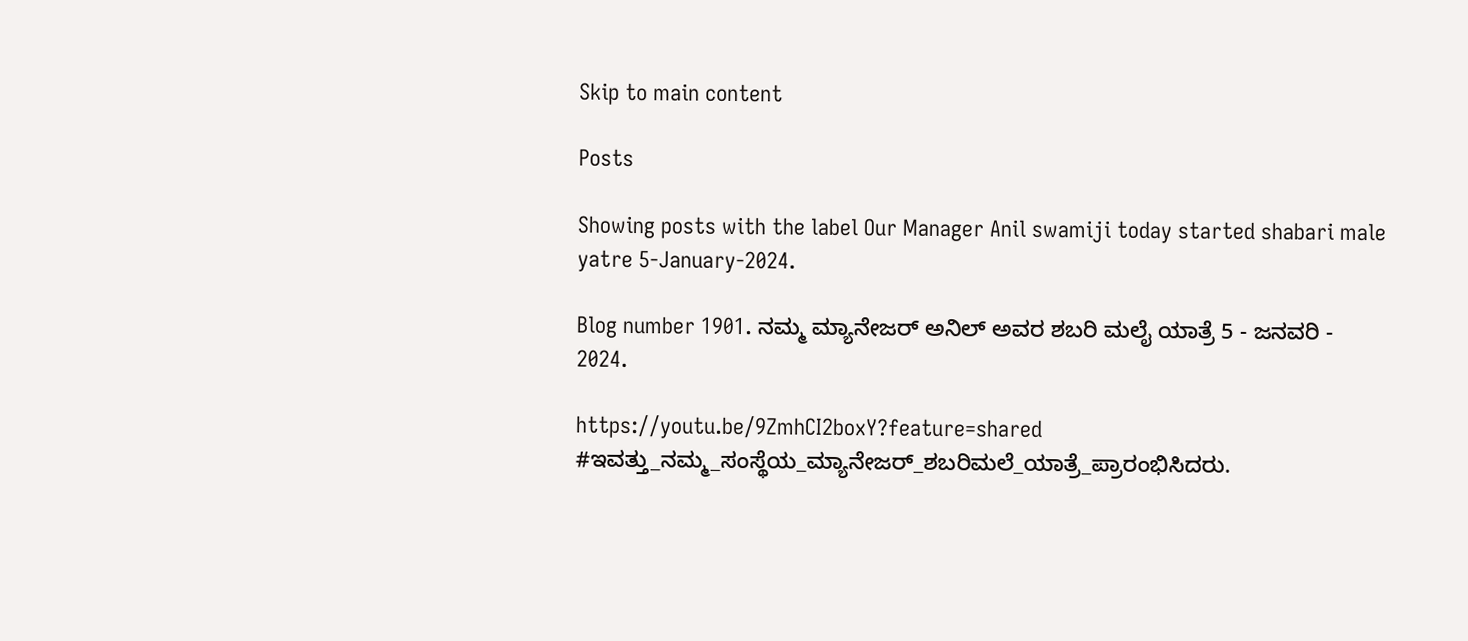Skip to main content

Posts

Showing posts with the label Our Manager Anil swamiji today started shabari male yatre 5-January-2024.

Blog number 1901. ನಮ್ಮ ಮ್ಯಾನೇಜರ್ ಅನಿಲ್ ಅವರ ಶಬರಿ ಮಲೈ ಯಾತ್ರೆ 5 - ಜನವರಿ - 2024.

https://youtu.be/9ZmhCI2boxY?feature=shared #ಇವತ್ತು_ನಮ್ಮ_ಸಂಸ್ಥೆಯ_ಮ್ಯಾನೇಜರ್_ಶಬರಿಮಲೆ_ಯಾತ್ರೆ_ಪ್ರಾರಂಭಿಸಿದರು.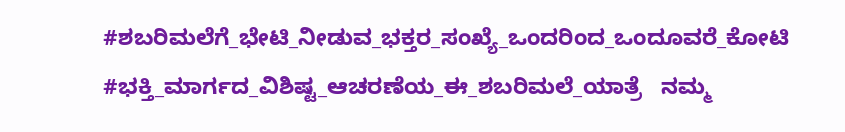#ಶಬರಿಮಲೆಗೆ_ಭೇಟಿ_ನೀಡುವ_ಭಕ್ತರ_ಸಂಖ್ಯೆ_ಒಂದರಿಂದ_ಒಂದೂವರೆ_ಕೋಟಿ #ಭಕ್ತಿ_ಮಾರ್ಗದ_ವಿಶಿಷ್ಟ_ಆಚರಣೆಯ_ಈ_ಶಬರಿಮಲೆ_ಯಾತ್ರೆ   ನಮ್ಮ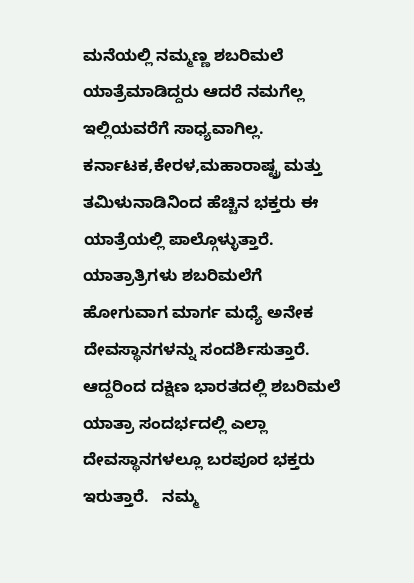ಮನೆಯಲ್ಲಿ ನಮ್ಮಣ್ಣ ಶಬರಿಮಲೆ ಯಾತ್ರೆಮಾಡಿದ್ದರು ಆದರೆ ನಮಗೆಲ್ಲ ಇಲ್ಲಿಯವರೆಗೆ ಸಾಧ್ಯವಾಗಿಲ್ಲ.  ಕರ್ನಾಟಕ,ಕೇರಳ,ಮಹಾರಾಷ್ಟ್ರ ಮತ್ತು ತಮಿಳುನಾಡಿನಿಂದ ಹೆಚ್ಚಿನ ಭಕ್ತರು ಈ ಯಾತ್ರೆಯಲ್ಲಿ ಪಾಲ್ಗೊಳ್ಳುತ್ತಾರೆ.   ಯಾತ್ರಾತ್ರಿಗಳು ಶಬರಿಮಲೆಗೆ ಹೋಗುವಾಗ ಮಾರ್ಗ ಮಧ್ಯೆ ಅನೇಕ ದೇವಸ್ಥಾನಗಳನ್ನು ಸಂದರ್ಶಿಸುತ್ತಾರೆ. ಆದ್ದರಿಂದ ದಕ್ಷಿಣ ಭಾರತದಲ್ಲಿ ಶಬರಿಮಲೆ ಯಾತ್ರಾ ಸಂದರ್ಭದಲ್ಲಿ ಎಲ್ಲಾ ದೇವಸ್ಥಾನಗಳಲ್ಲೂ ಬರಪೂರ ಭಕ್ತರು ಇರುತ್ತಾರೆ.   ನಮ್ಮ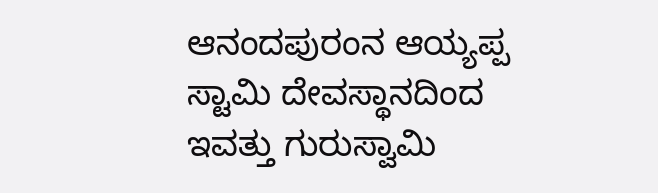ಆನಂದಪುರಂನ ಆಯ್ಯಪ್ಪ ಸ್ಟಾಮಿ ದೇವಸ್ಥಾನದಿಂದ ಇವತ್ತು ಗುರುಸ್ವಾಮಿ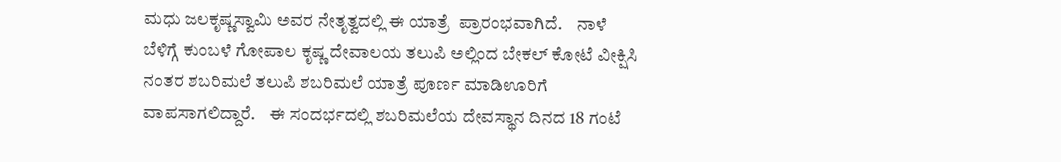ಮಧು ಜಲಕೃಷ್ಣಸ್ವಾಮಿ ಅವರ ನೇತೃತ್ವದಲ್ಲಿ ಈ ಯಾತ್ರೆ  ಪ್ರಾರಂಭವಾಗಿದೆ.    ನಾಳೆ ಬೆಳಿಗ್ಗೆ ಕುಂಬಳೆ ಗೋಪಾಲ ಕೃಷ್ಣ ದೇವಾಲಯ ತಲುಪಿ ಅಲ್ಲಿಂದ ಬೇಕಲ್ ಕೋಟೆ ವೀಕ್ಷಿಸಿ ನಂತರ ಶಬರಿಮಲೆ ತಲುಪಿ ಶಬರಿಮಲೆ ಯಾತ್ರೆ ಪೂರ್ಣ ಮಾಡಿಊರಿಗೆ ವಾಪಸಾಗಲಿದ್ದಾರೆ.    ಈ ಸಂದರ್ಭದಲ್ಲಿ ಶಬರಿಮಲೆಯ ದೇವಸ್ಥಾನ ದಿನದ 18 ಗಂಟೆ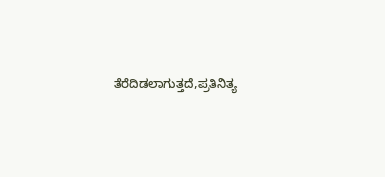ತೆರೆದಿಡಲಾಗುತ್ತದೆ,ಪ್ರತಿನಿತ್ಯ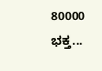80000 ಭಕ್ತ...